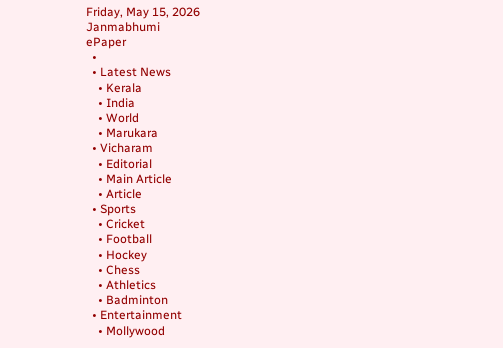Friday, May 15, 2026
Janmabhumi
ePaper
  •
  • Latest News
    • Kerala
    • India
    • World
    • Marukara
  • Vicharam
    • Editorial
    • Main Article
    • Article
  • Sports
    • Cricket
    • Football
    • Hockey
    • Chess
    • Athletics
    • Badminton
  • Entertainment
    • Mollywood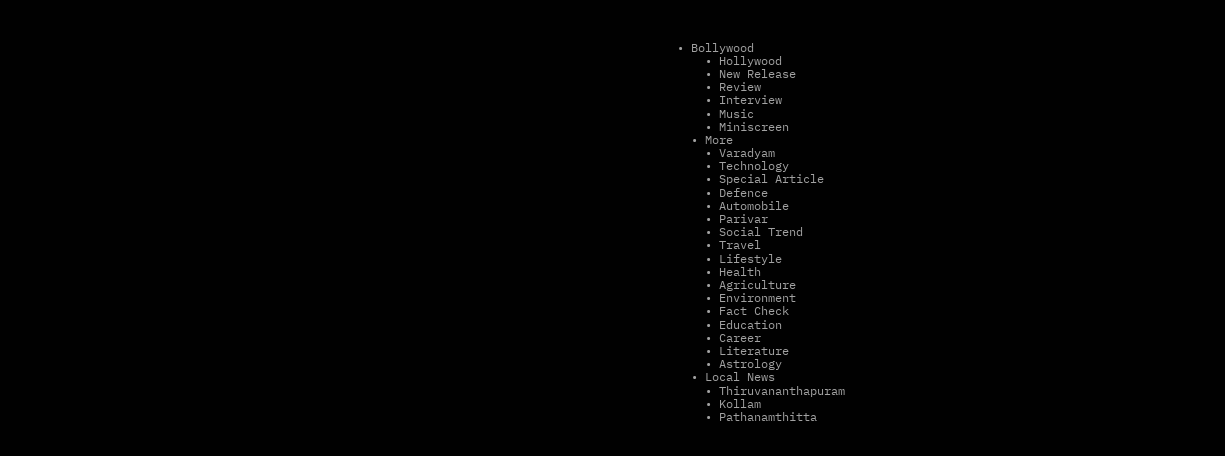• Bollywood
    • Hollywood
    • New Release
    • Review
    • Interview
    • Music
    • Miniscreen
  • More
    • Varadyam
    • Technology
    • Special Article
    • Defence
    • Automobile
    • Parivar
    • Social Trend
    • Travel
    • Lifestyle
    • Health
    • Agriculture
    • Environment
    • Fact Check
    • Education
    • Career
    • Literature
    • Astrology
  • Local News
    • Thiruvananthapuram
    • Kollam
    • Pathanamthitta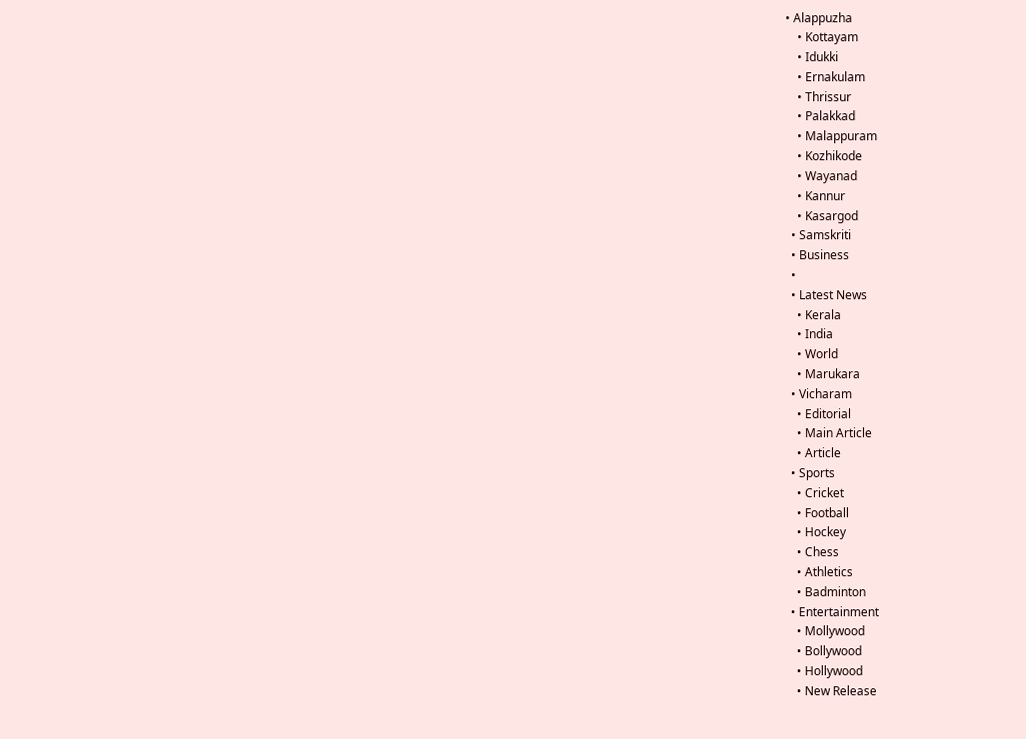• Alappuzha
    • Kottayam
    • Idukki
    • Ernakulam
    • Thrissur
    • Palakkad
    • Malappuram
    • Kozhikode
    • Wayanad
    • Kannur
    • Kasargod
  • Samskriti
  • Business
  •
  • Latest News
    • Kerala
    • India
    • World
    • Marukara
  • Vicharam
    • Editorial
    • Main Article
    • Article
  • Sports
    • Cricket
    • Football
    • Hockey
    • Chess
    • Athletics
    • Badminton
  • Entertainment
    • Mollywood
    • Bollywood
    • Hollywood
    • New Release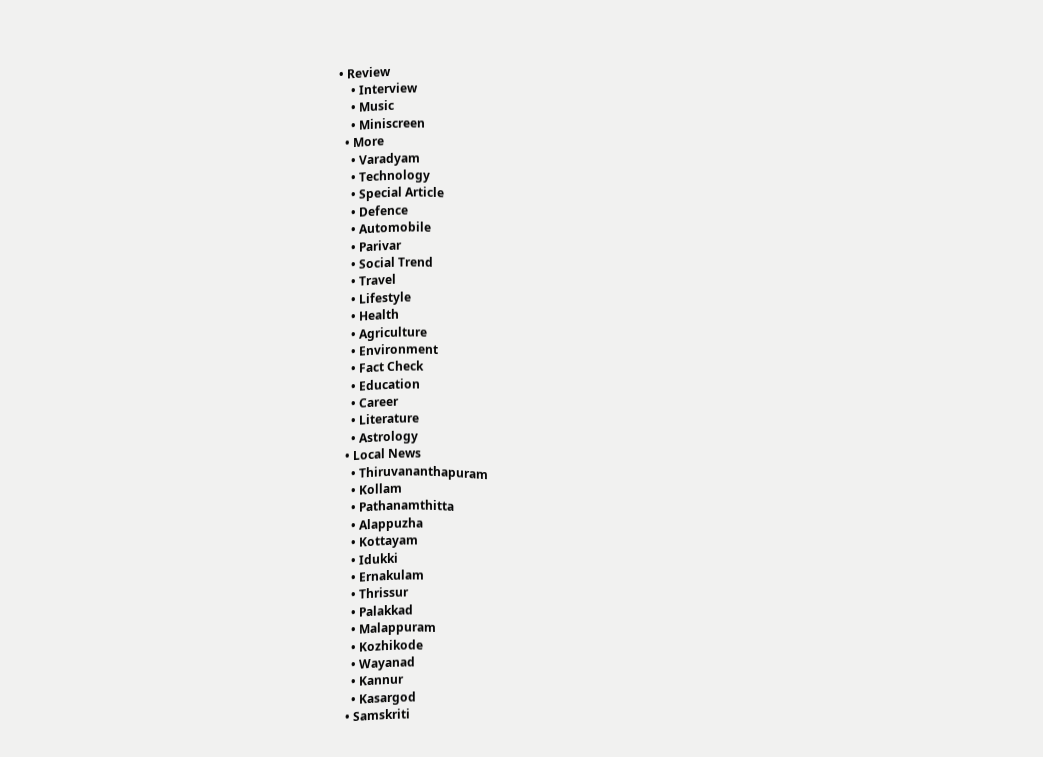• Review
    • Interview
    • Music
    • Miniscreen
  • More
    • Varadyam
    • Technology
    • Special Article
    • Defence
    • Automobile
    • Parivar
    • Social Trend
    • Travel
    • Lifestyle
    • Health
    • Agriculture
    • Environment
    • Fact Check
    • Education
    • Career
    • Literature
    • Astrology
  • Local News
    • Thiruvananthapuram
    • Kollam
    • Pathanamthitta
    • Alappuzha
    • Kottayam
    • Idukki
    • Ernakulam
    • Thrissur
    • Palakkad
    • Malappuram
    • Kozhikode
    • Wayanad
    • Kannur
    • Kasargod
  • Samskriti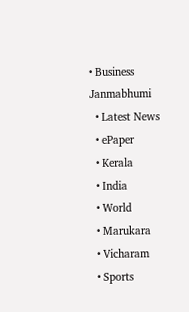• Business
Janmabhumi
  • Latest News
  • ePaper
  • Kerala
  • India
  • World
  • Marukara
  • Vicharam
  • Sports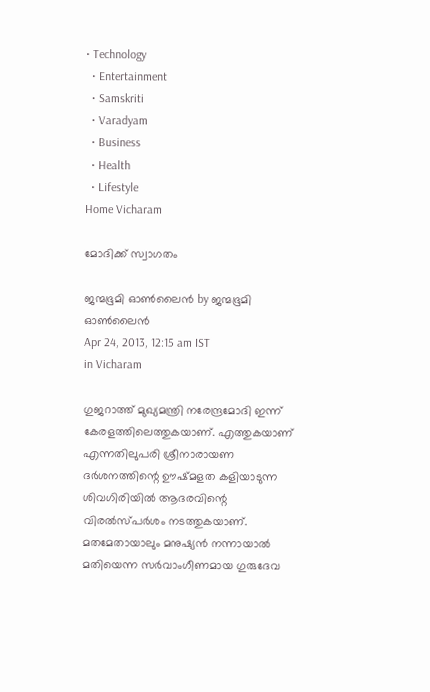• Technology
  • Entertainment
  • Samskriti
  • Varadyam
  • Business
  • Health
  • Lifestyle
Home Vicharam

മോദിക്ക്‌ സ്വാഗതം

ജന്മഭൂമി ഓണ്‍ലൈന്‍ by ജന്മഭൂമി ഓണ്‍ലൈന്‍
Apr 24, 2013, 12:15 am IST
in Vicharam

ഗുജറാത്ത്‌ മുഖ്യമന്ത്രി നരേന്ദ്രമോദി ഇന്ന്‌ കേരളത്തിലെത്തുകയാണ്‌. എത്തുകയാണ്‌ എന്നതിലുപരി ശ്രീനാരായണ ദര്‍ശനത്തിന്റെ ഊഷ്മളത കളിയാടുന്ന ശിവഗിരിയില്‍ ആദരവിന്റെ വിരല്‍സ്പര്‍ശം നടത്തുകയാണ്‌. മതമേതായാലും മനുഷ്യന്‍ നന്നായാല്‍ മതിയെന്ന സര്‍വാംഗീണമായ ഗുരുദേവ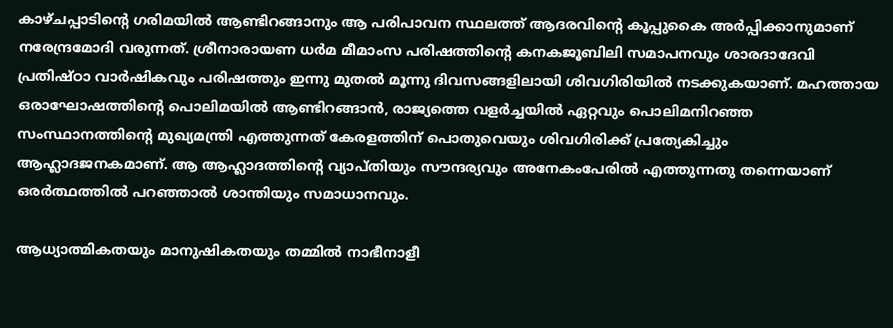കാഴ്ചപ്പാടിന്റെ ഗരിമയില്‍ ആണ്ടിറങ്ങാനും ആ പരിപാവന സ്ഥലത്ത്‌ ആദരവിന്റെ കൂപ്പുകൈ അര്‍പ്പിക്കാനുമാണ്‌ നരേന്ദ്രമോദി വരുന്നത്‌. ശ്രീനാരായണ ധര്‍മ മീമാംസ പരിഷത്തിന്റെ കനകജൂബിലി സമാപനവും ശാരദാദേവി പ്രതിഷ്ഠാ വാര്‍ഷികവും പരിഷത്തും ഇന്നു മുതല്‍ മൂന്നു ദിവസങ്ങളിലായി ശിവഗിരിയില്‍ നടക്കുകയാണ്‌. മഹത്തായ ഒരാഘോഷത്തിന്റെ പൊലിമയില്‍ ആണ്ടിറങ്ങാന്‍, രാജ്യത്തെ വളര്‍ച്ചയില്‍ ഏറ്റവും പൊലിമനിറഞ്ഞ സംസ്ഥാനത്തിന്റെ മുഖ്യമന്ത്രി എത്തുന്നത്‌ കേരളത്തിന്‌ പൊതുവെയും ശിവഗിരിക്ക്‌ പ്രത്യേകിച്ചും ആഹ്ലാദജനകമാണ്‌. ആ ആഹ്ലാദത്തിന്റെ വ്യാപ്തിയും സൗന്ദര്യവും അനേകംപേരില്‍ എത്തുന്നതു തന്നെയാണ്‌ ഒരര്‍ത്ഥത്തില്‍ പറഞ്ഞാല്‍ ശാന്തിയും സമാധാനവും.

ആധ്യാത്മികതയും മാനുഷികതയും തമ്മില്‍ നാഭീനാളീ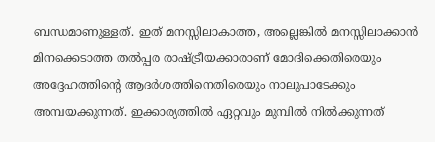ബന്ധമാണുള്ളത്‌. ഇത്‌ മനസ്സിലാകാത്ത, അല്ലെങ്കില്‍ മനസ്സിലാക്കാന്‍ മിനക്കെടാത്ത തല്‍പ്പര രാഷ്‌ട്രീയക്കാരാണ്‌ മോദിക്കെതിരെയും അദ്ദേഹത്തിന്റെ ആദര്‍ശത്തിനെതിരെയും നാലുപാടേക്കും അമ്പയക്കുന്നത്‌. ഇക്കാര്യത്തില്‍ ഏറ്റവും മുമ്പില്‍ നില്‍ക്കുന്നത്‌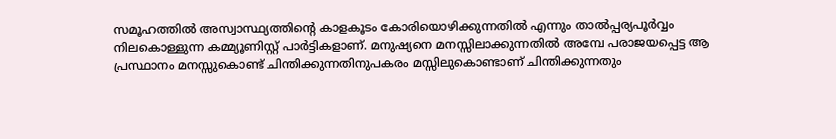സമൂഹത്തില്‍ അസ്വാസ്ഥ്യത്തിന്റെ കാളകൂടം കോരിയൊഴിക്കുന്നതില്‍ എന്നും താല്‍പ്പര്യപൂര്‍വ്വം നിലകൊള്ളുന്ന കമ്മ്യൂണിസ്റ്റ്‌ പാര്‍ട്ടികളാണ്‌. മനുഷ്യനെ മനസ്സിലാക്കുന്നതില്‍ അമ്പേ പരാജയപ്പെട്ട ആ പ്രസ്ഥാനം മനസ്സുകൊണ്ട്‌ ചിന്തിക്കുന്നതിനുപകരം മസ്സിലുകൊണ്ടാണ്‌ ചിന്തിക്കുന്നതും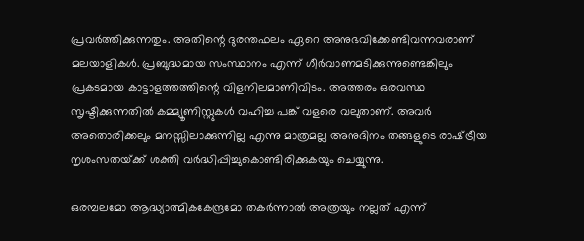പ്രവര്‍ത്തിക്കുന്നതും. അതിന്റെ ദുരന്തഫലം ഏറെ അനുഭവിക്കേണ്ടിവന്നവരാണ്‌ മലയാളികള്‍. പ്രബുദ്ധമായ സംസ്ഥാനം എന്ന്‌ ഗീര്‍വാണമടിക്കുന്നുണ്ടെങ്കിലും പ്രകടമായ കാട്ടാളത്തത്തിന്റെ വിളനിലമാണിവിടം. അത്തരം ഒരവസ്ഥ സൃഷ്ടിക്കുന്നതില്‍ കമ്മ്യൂണിസ്റ്റുകള്‍ വഹിച്ച പങ്ക്‌ വളരെ വലുതാണ്‌. അവര്‍ അതൊരിക്കലും മനസ്സിലാക്കുന്നില്ല എന്നു മാത്രമല്ല അനുദിനം തങ്ങളുടെ രാഷ്‌ട്രീയ നൃശംസതയ്‌ക്ക്‌ ശക്തി വര്‍ദ്ധിപ്പിച്ചുകൊണ്ടിരിക്കുകയും ചെയ്യുന്നു.

ഒരമ്പലമോ ആദ്ധ്യാത്മികകേന്ദ്രമോ തകര്‍ന്നാല്‍ അത്രയും നല്ലത്‌ എന്ന്‌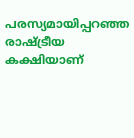പരസ്യമായിപ്പറഞ്ഞ രാഷ്‌ട്രീയ കക്ഷിയാണ്‌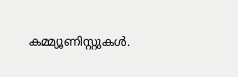കമ്മ്യൂണിസ്റ്റുകള്‍.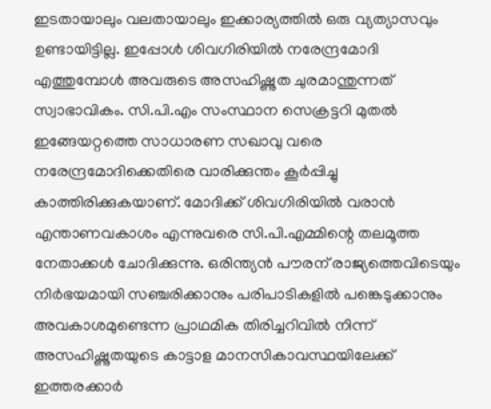ഇടതായാലും വലതായാലും ഇക്കാര്യത്തില്‍ ഒരു വ്യത്യാസവും ഉണ്ടായിട്ടില്ല. ഇപ്പോള്‍ ശിവഗിരിയില്‍ നരേന്ദ്രമോദി എത്തുമ്പോള്‍ അവരുടെ അസഹിഷ്ണുത ചുരമാന്തുന്നത്‌ സ്വാഭാവികം. സി.പി.എം സംസ്ഥാന സെക്രട്ടറി മുതല്‍ ഇങ്ങേയറ്റത്തെ സാധാരണ സഖാവു വരെ നരേന്ദ്രമോദിക്കെതിരെ വാരിക്കുന്തം കൂര്‍പ്പിച്ചു കാത്തിരിക്കുകയാണ്‌. മോദിക്ക്‌ ശിവഗിരിയില്‍ വരാന്‍ എന്താണവകാശം എന്നുവരെ സി.പി.എമ്മിന്റെ തലമൂത്ത നേതാക്കള്‍ ചോദിക്കുന്നു. ഒരിന്ത്യന്‍ പൗരന്‌ രാജ്യത്തെവിടെയും നിര്‍ഭയമായി സഞ്ചരിക്കാനും പരിപാടികളില്‍ പങ്കെടുക്കാനും അവകാശമുണ്ടെന്ന പ്രാഥമിക തിരിച്ചറിവില്‍ നിന്ന്‌ അസഹിഷ്ണുതയുടെ കാട്ടാള മാനസികാവസ്ഥയിലേക്ക്‌ ഇത്തരക്കാര്‍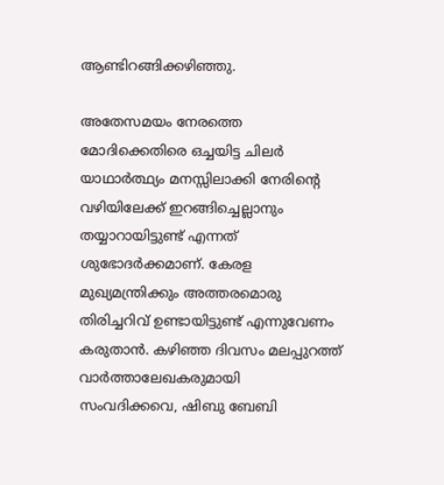ആണ്ടിറങ്ങിക്കഴിഞ്ഞു.

അതേസമയം നേരത്തെ മോദിക്കെതിരെ ഒച്ചയിട്ട ചിലര്‍ യാഥാര്‍ത്ഥ്യം മനസ്സിലാക്കി നേരിന്റെ വഴിയിലേക്ക്‌ ഇറങ്ങിച്ചെല്ലാനും തയ്യാറായിട്ടുണ്ട്‌ എന്നത്‌ ശുഭോദര്‍ക്കമാണ്‌. കേരള മുഖ്യമന്ത്രിക്കും അത്തരമൊരു തിരിച്ചറിവ്‌ ഉണ്ടായിട്ടുണ്ട്‌ എന്നുവേണം കരുതാന്‍. കഴിഞ്ഞ ദിവസം മലപ്പുറത്ത്‌ വാര്‍ത്താലേഖകരുമായി സംവദിക്കവെ, ഷിബു ബേബി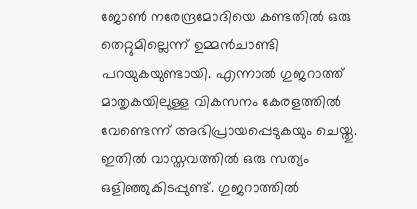ജോണ്‍ നരേന്ദ്രമോദിയെ കണ്ടതില്‍ ഒരു തെറ്റുമില്ലെന്ന്‌ ഉമ്മന്‍ചാണ്ടി പറയുകയുണ്ടായി. എന്നാല്‍ ഗുജറാത്ത്‌ മാതൃകയിലുള്ള വികസനം കേരളത്തില്‍ വേണ്ടെന്ന്‌ അഭിപ്രായപ്പെടുകയും ചെയ്തു. ഇതില്‍ വാസ്തവത്തില്‍ ഒരു സത്യം ഒളിഞ്ഞുകിടപ്പുണ്ട്‌. ഗുജറാത്തില്‍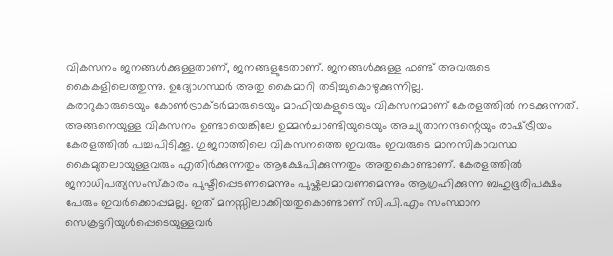വികസനം ജനങ്ങള്‍ക്കുള്ളതാണ്‌, ജനങ്ങളുടേതാണ്‌. ജനങ്ങള്‍ക്കുള്ള ഫണ്ട്‌ അവരുടെ കൈകളിലെത്തുന്നു. ഉദ്യോഗസ്ഥര്‍ അതു കൈമാറി തടിച്ചുകൊഴുക്കുന്നില്ല.
കരാറുകാരുടെയും കോണ്‍ട്രാക്ടര്‍മാരുടെയും മാഫിയകളുടെയും വികസനമാണ്‌ കേരളത്തില്‍ നടക്കുന്നത്‌. അങ്ങനെയുള്ള വികസനം ഉണ്ടായെങ്കിലേ ഉമ്മന്‍ചാണ്ടിയുടെയും അച്യുതാനന്ദന്റെയും രാഷ്‌ട്രീയം കേരളത്തില്‍ പച്ചപിടിക്കൂ. ഗുജറാത്തിലെ വികസനത്തെ ഇവരും ഇവരുടെ മാനസികാവസ്ഥ കൈമുതലായുള്ളവരും എതിര്‍ക്കുന്നതും ആക്ഷേപിക്കുന്നതും അതുകൊണ്ടാണ്‌. കേരളത്തില്‍ ജനാധിപത്യസംസ്കാരം പുഷ്ടിപ്പെടണമെന്നും പുഷ്കലമാവണമെന്നും ആഗ്രഹിക്കുന്ന ബഹുഭൂരിപക്ഷം പേരും ഇവര്‍ക്കൊപ്പമല്ല. ഇത്‌ മനസ്സിലാക്കിയതുകൊണ്ടാണ്‌ സി.പി.എം സംസ്ഥാന സെക്രട്ടറിയുള്‍പ്പെടെയുള്ളവര്‍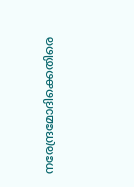നരേന്ദ്രമോദിക്കെതിരെ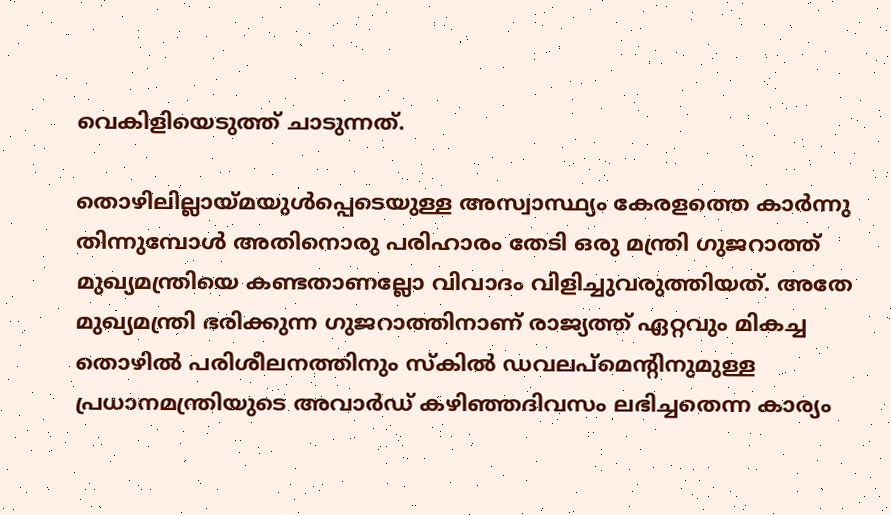വെകിളിയെടുത്ത്‌ ചാടുന്നത്‌.

തൊഴിലില്ലായ്‌മയുള്‍പ്പെടെയുള്ള അസ്വാസ്ഥ്യം കേരളത്തെ കാര്‍ന്നു തിന്നുമ്പോള്‍ അതിനൊരു പരിഹാരം തേടി ഒരു മന്ത്രി ഗുജറാത്ത്‌ മുഖ്യമന്ത്രിയെ കണ്ടതാണല്ലോ വിവാദം വിളിച്ചുവരുത്തിയത്‌. അതേ മുഖ്യമന്ത്രി ഭരിക്കുന്ന ഗുജറാത്തിനാണ്‌ രാജ്യത്ത്‌ ഏറ്റവും മികച്ച തൊഴില്‍ പരിശീലനത്തിനും സ്കില്‍ ഡവലപ്മെന്റിനുമുള്ള പ്രധാനമന്ത്രിയുടെ അവാര്‍ഡ്‌ കഴിഞ്ഞദിവസം ലഭിച്ചതെന്ന കാര്യം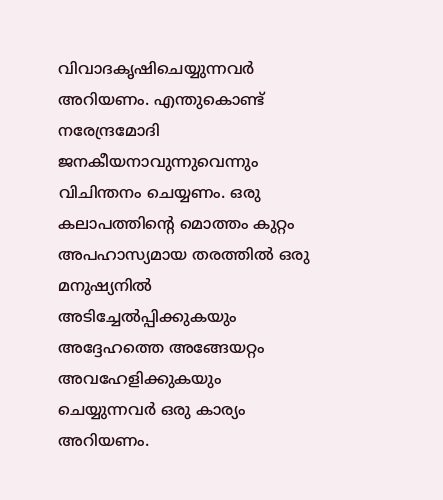വിവാദകൃഷിചെയ്യുന്നവര്‍ അറിയണം. എന്തുകൊണ്ട്‌ നരേന്ദ്രമോദി ജനകീയനാവുന്നുവെന്നും വിചിന്തനം ചെയ്യണം. ഒരു കലാപത്തിന്റെ മൊത്തം കുറ്റം അപഹാസ്യമായ തരത്തില്‍ ഒരു മനുഷ്യനില്‍ അടിച്ചേല്‍പ്പിക്കുകയും അദ്ദേഹത്തെ അങ്ങേയറ്റം അവഹേളിക്കുകയും ചെയ്യുന്നവര്‍ ഒരു കാര്യം അറിയണം.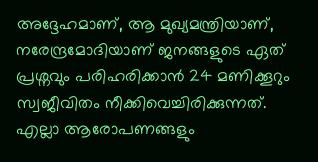അദ്ദേഹമാണ്‌, ആ മുഖ്യമന്ത്രിയാണ്‌, നരേന്ദ്രമോദിയാണ്‌ ജനങ്ങളുടെ ഏത്‌ പ്രശ്നവും പരിഹരിക്കാന്‍ 24 മണിക്കൂറും സ്വജീവിതം നീക്കിവെച്ചിരിക്കുന്നത്‌. എല്ലാ ആരോപണങ്ങളും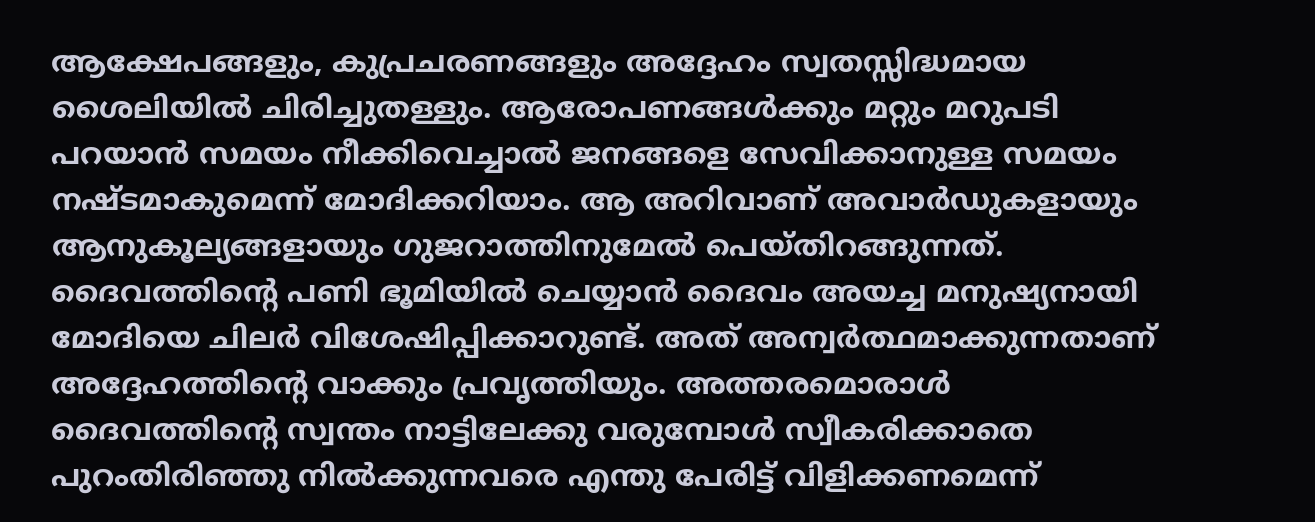ആക്ഷേപങ്ങളും, കുപ്രചരണങ്ങളും അദ്ദേഹം സ്വതസ്സിദ്ധമായ ശൈലിയില്‍ ചിരിച്ചുതള്ളും. ആരോപണങ്ങള്‍ക്കും മറ്റും മറുപടി പറയാന്‍ സമയം നീക്കിവെച്ചാല്‍ ജനങ്ങളെ സേവിക്കാനുള്ള സമയം നഷ്ടമാകുമെന്ന്‌ മോദിക്കറിയാം. ആ അറിവാണ്‌ അവാര്‍ഡുകളായും ആനുകൂല്യങ്ങളായും ഗുജറാത്തിനുമേല്‍ പെയ്തിറങ്ങുന്നത്‌. ദൈവത്തിന്റെ പണി ഭൂമിയില്‍ ചെയ്യാന്‍ ദൈവം അയച്ച മനുഷ്യനായി മോദിയെ ചിലര്‍ വിശേഷിപ്പിക്കാറുണ്ട്‌. അത്‌ അന്വര്‍ത്ഥമാക്കുന്നതാണ്‌ അദ്ദേഹത്തിന്റെ വാക്കും പ്രവൃത്തിയും. അത്തരമൊരാള്‍ ദൈവത്തിന്റെ സ്വന്തം നാട്ടിലേക്കു വരുമ്പോള്‍ സ്വീകരിക്കാതെ പുറംതിരിഞ്ഞു നില്‍ക്കുന്നവരെ എന്തു പേരിട്ട്‌ വിളിക്കണമെന്ന്‌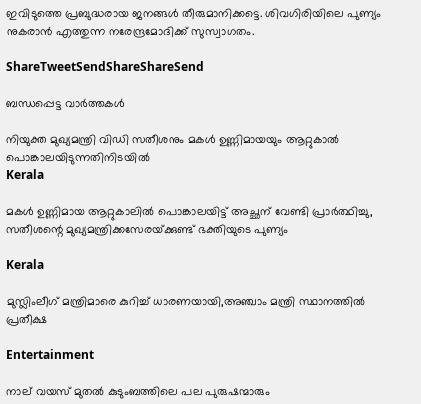ഇവിടുത്തെ പ്രബുദ്ധരായ ജനങ്ങള്‍ തീരുമാനിക്കട്ടെ. ശിവഗിരിയിലെ പുണ്യം നുകരാന്‍ എത്തുന്ന നരേന്ദ്രമോദിക്ക്‌ സുസ്വാഗതം.

ShareTweetSendShareShareSend

ബന്ധപ്പെട്ട വാര്‍ത്തകള്‍

നിയുക്ത മുഖ്യമന്ത്രി വിഡി സതീശനും മകള്‍ ഉണ്ണിമായയും ആറ്റുകാല്‍ പൊങ്കാലയിടുന്നതിനിടയില്‍
Kerala

മകള്‍ ഉണ്ണിമായ ആറ്റുകാലില്‍ പൊങ്കാലയിട്ട് അച്ഛന് വേണ്ടി പ്രാര്‍ത്ഥിച്ചു, സതീശന്റെ മുഖ്യമന്ത്രിക്കസേരയ്‌ക്കുണ്ട് ഭക്തിയുടെ പുണ്യം

Kerala

മുസ്ലിംലീഗ് മന്ത്രിമാരെ കുറിച്ച് ധാരണയായി,അഞ്ചാം മന്ത്രി സ്ഥാനത്തില്‍ പ്രതീക്ഷ

Entertainment

നാല് വയസ് മുതല്‍ കുടുംബത്തിലെ പല പുരുഷന്മാരും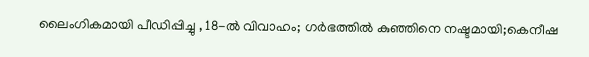ലൈംഗികമായി പീഡിപ്പിച്ചു , 18-ല്‍ വിവാഹം; ഗര്‍ഭത്തില്‍ കുഞ്ഞിനെ നഷ്ടമായി;കെനീഷ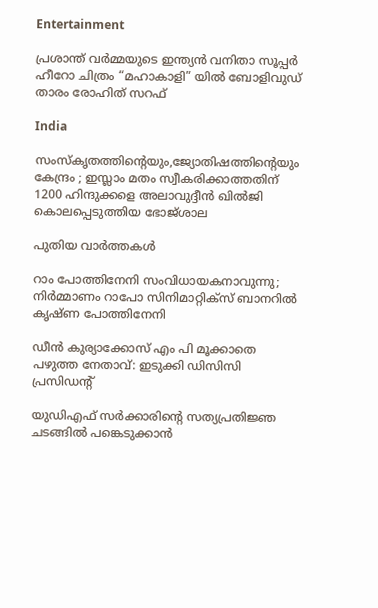Entertainment

പ്രശാന്ത് വർമ്മയുടെ ഇന്ത്യൻ വനിതാ സൂപ്പർ ഹീറോ ചിത്രം “മഹാകാളി” യിൽ ബോളിവുഡ് താരം രോഹിത് സറഫ്

India

സംസ്‌കൃതത്തിന്റെയും,ജ്യോതിഷത്തിന്റെയും കേന്ദ്രം ; ഇസ്ലാം മതം സ്വീകരിക്കാത്തതിന് 1200 ഹിന്ദുക്കളെ അലാവുദ്ദീൻ ഖിൽജി കൊലപ്പെടുത്തിയ ഭോജ്ശാല

പുതിയ വാര്‍ത്തകള്‍

റാം പോത്തിനേനി സംവിധായകനാവുന്നു; നിർമ്മാണം റാപോ സിനിമാറ്റിക്‌സ് ബാനറിൽ കൃഷ്ണ പോത്തിനേനി

ഡീന്‍ കുര്യാക്കോസ് എം പി മൂക്കാതെ പഴുത്ത നേതാവ്: ഇടുക്കി ഡിസിസി പ്രസിഡന്റ്

യുഡിഎഫ് സര്‍ക്കാരിന്റെ സത്യപ്രതിജ്ഞ ചടങ്ങില്‍ പങ്കെടുക്കാന്‍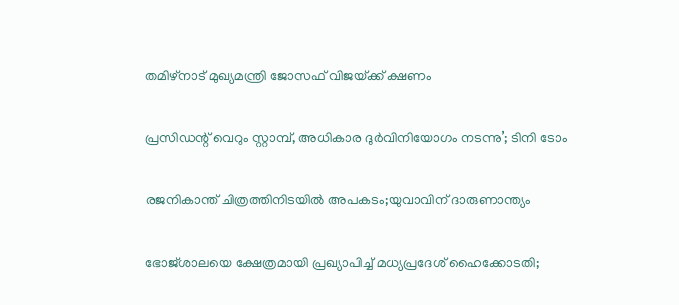തമിഴ്‌നാട് മുഖ്യമന്ത്രി ജോസഫ് വിജയ്‌ക്ക് ക്ഷണം

പ്രസിഡന്റ് വെറും സ്റ്റാമ്പ്, അധികാര ദുര്‍വിനിയോഗം നടന്നു’; ടിനി ടോം

രജനികാന്ത് ചിത്രത്തിനിടയിൽ അപകടം;യുവാവിന് ദാരുണാന്ത്യം

ഭോജ്ശാലയെ ക്ഷേത്രമായി പ്രഖ്യാപിച്ച് മധ്യപ്രദേശ് ഹൈക്കോടതി;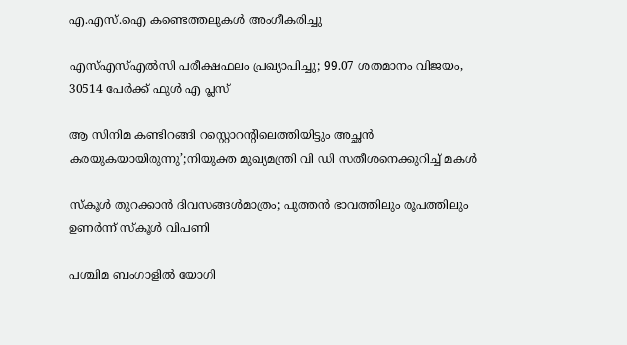എ.എസ്.ഐ കണ്ടെത്തലുകൾ അംഗീകരിച്ചു

എസ്എസ്എൽസി പരീക്ഷഫലം പ്രഖ്യാപിച്ചു; 99.07 ശതമാനം വിജയം, 30514 പേർക്ക് ഫുൾ എ പ്ലസ്

ആ സിനിമ കണ്ടിറങ്ങി റസ്റ്റൊറന്റിലെത്തിയിട്ടും അച്ഛൻ കരയുകയായിരുന്നു’;നിയുക്ത മുഖ്യമന്ത്രി വി ഡി സതീശനെക്കുറിച്ച് മകൾ

സ്‌കൂള്‍ തുറക്കാന്‍ ദിവസങ്ങള്‍മാത്രം; പുത്തന്‍ ഭാവത്തിലും രൂപത്തിലും ഉണര്‍ന്ന് സ്‌കൂള്‍ വിപണി

പശ്ചിമ ബംഗാളിൽ യോഗി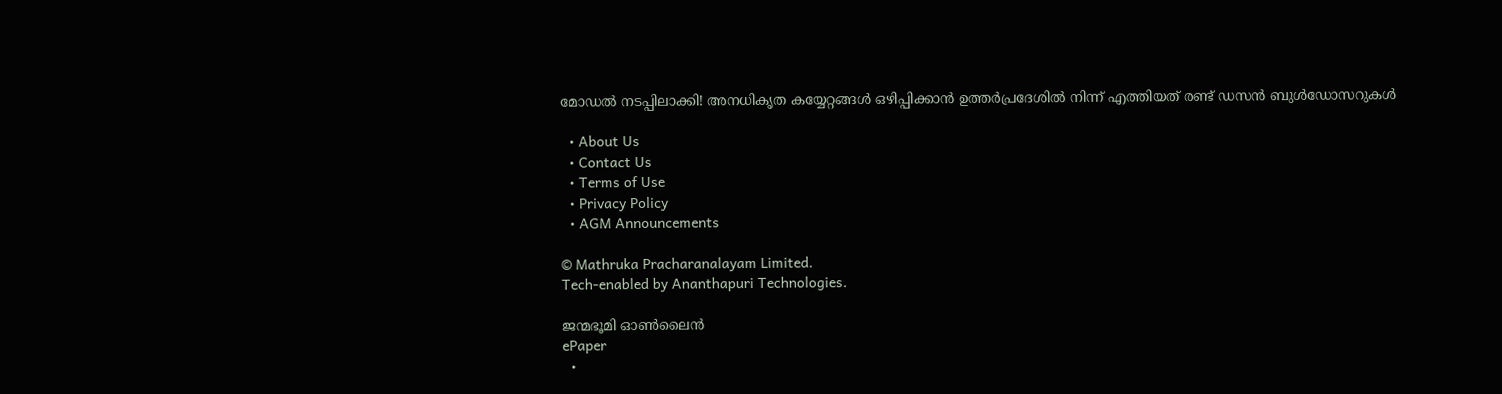മോഡൽ നടപ്പിലാക്കി! അനധികൃത കയ്യേറ്റങ്ങൾ ഒഴിപ്പിക്കാൻ ഉത്തർപ്രദേശിൽ നിന്ന് എത്തിയത് രണ്ട് ഡസൻ ബുൾഡോസറുകൾ

  • About Us
  • Contact Us
  • Terms of Use
  • Privacy Policy
  • AGM Announcements

© Mathruka Pracharanalayam Limited.
Tech-enabled by Ananthapuri Technologies.

ജന്മഭൂമി ഓണ്‍ലൈന്‍
ePaper
  •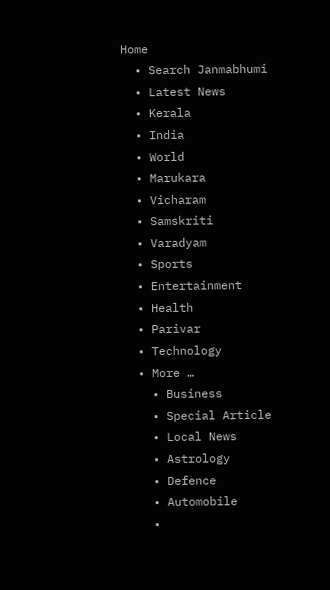Home
  • Search Janmabhumi
  • Latest News
  • Kerala
  • India
  • World
  • Marukara
  • Vicharam
  • Samskriti
  • Varadyam
  • Sports
  • Entertainment
  • Health
  • Parivar
  • Technology
  • More …
    • Business
    • Special Article
    • Local News
    • Astrology
    • Defence
    • Automobile
    •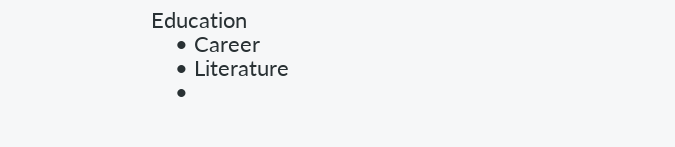Education
    • Career
    • Literature
    •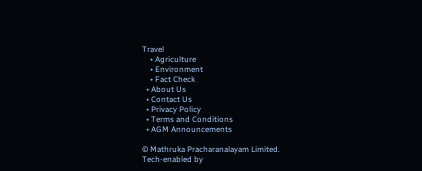Travel
    • Agriculture
    • Environment
    • Fact Check
  • About Us
  • Contact Us
  • Privacy Policy
  • Terms and Conditions
  • AGM Announcements

© Mathruka Pracharanalayam Limited.
Tech-enabled by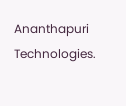Ananthapuri Technologies.